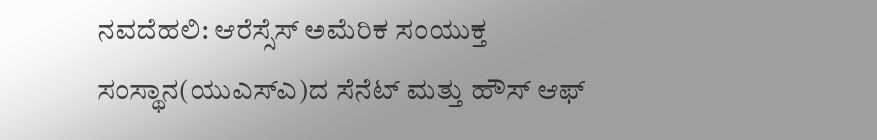ನವದೆಹಲಿ: ಆರೆಸ್ಸೆಸ್ ಅಮೆರಿಕ ಸಂಯುಕ್ತ ಸಂಸ್ಥಾನ(ಯುಎಸ್ಎ)ದ ಸೆನೆಟ್ ಮತ್ತು ಹೌಸ್ ಆಫ್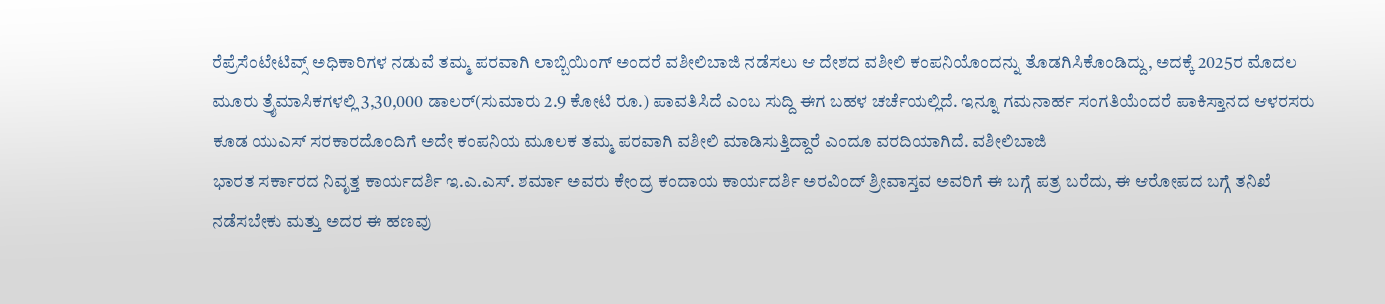ರೆಪ್ರೆಸೆಂಟೇಟಿವ್ಸ್ ಅಧಿಕಾರಿಗಳ ನಡುವೆ ತಮ್ಮ ಪರವಾಗಿ ಲಾಬ್ಬಿಯಿಂಗ್ ಅಂದರೆ ವಶೀಲಿಬಾಜಿ ನಡೆಸಲು ಆ ದೇಶದ ವಶೀಲಿ ಕಂಪನಿಯೊಂದನ್ನು ತೊಡಗಿಸಿಕೊಂಡಿದ್ದು, ಅದಕ್ಕೆ 2025ರ ಮೊದಲ ಮೂರು ತ್ರೈಮಾಸಿಕಗಳಲ್ಲಿ 3,30,000 ಡಾಲರ್(ಸುಮಾರು 2.9 ಕೋಟಿ ರೂ.) ಪಾವತಿಸಿದೆ ಎಂಬ ಸುದ್ದಿ ಈಗ ಬಹಳ ಚರ್ಚೆಯಲ್ಲಿದೆ. ಇನ್ನೂ ಗಮನಾರ್ಹ ಸಂಗತಿಯೆಂದರೆ ಪಾಕಿಸ್ತಾನದ ಆಳರಸರು ಕೂಡ ಯುಎಸ್ ಸರಕಾರದೊಂದಿಗೆ ಅದೇ ಕಂಪನಿಯ ಮೂಲಕ ತಮ್ಮ ಪರವಾಗಿ ವಶೀಲಿ ಮಾಡಿಸುತ್ತಿದ್ದಾರೆ ಎಂದೂ ವರದಿಯಾಗಿದೆ. ವಶೀಲಿಬಾಜಿ
ಭಾರತ ಸರ್ಕಾರದ ನಿವೃತ್ತ ಕಾರ್ಯದರ್ಶಿ ಇ.ಎ.ಎಸ್. ಶರ್ಮಾ ಅವರು ಕೇಂದ್ರ ಕಂದಾಯ ಕಾರ್ಯದರ್ಶಿ ಅರವಿಂದ್ ಶ್ರೀವಾಸ್ತವ ಅವರಿಗೆ ಈ ಬಗ್ಗೆ ಪತ್ರ ಬರೆದು, ಈ ಆರೋಪದ ಬಗ್ಗೆ ತನಿಖೆ ನಡೆಸಬೇಕು ಮತ್ತು ಅದರ ಈ ಹಣವು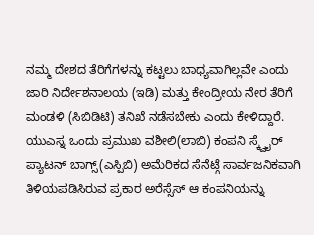ನಮ್ಮ ದೇಶದ ತೆರಿಗೆಗಳನ್ನು ಕಟ್ಟಲು ಬಾಧ್ಯವಾಗಿಲ್ಲವೇ ಎಂದು ಜಾರಿ ನಿರ್ದೇಶನಾಲಯ (ಇಡಿ) ಮತ್ತು ಕೇಂದ್ರೀಯ ನೇರ ತೆರಿಗೆ ಮಂಡಳಿ (ಸಿಬಿಡಿಟಿ) ತನಿಖೆ ನಡೆಸಬೇಕು ಎಂದು ಕೇಳಿದ್ದಾರೆ.
ಯುಎಸ್ನ ಒಂದು ಪ್ರಮುಖ ವಶೀಲಿ(ಲಾಬಿ) ಕಂಪನಿ ಸ್ಕ್ವೈರ್ ಪ್ಯಾಟನ್ ಬಾಗ್ಸ್(ಎಸ್ಪಿಬಿ) ಅಮೆರಿಕದ ಸೆನೆಟ್ಗೆ ಸಾರ್ವಜನಿಕವಾಗಿ ತಿಳಿಯಪಡಿಸಿರುವ ಪ್ರಕಾರ ಅರೆಸ್ಸೆಸ್ ಆ ಕಂಪನಿಯನ್ನು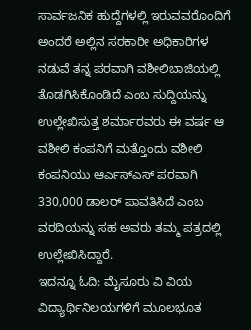ಸಾರ್ವಜನಿಕ ಹುದ್ದೆಗಳಲ್ಲಿ ಇರುವವರೊಂದಿಗೆ ಅಂದರೆ ಅಲ್ಲಿನ ಸರಕಾರೀ ಅಧಿಕಾರಿಗಳ ನಡುವೆ ತನ್ನ ಪರವಾಗಿ ವಶೀಲಿಬಾಜಿಯಲ್ಲಿ ತೊಡಗಿಸಿಕೊಂಡಿದೆ ಎಂಬ ಸುದ್ದಿಯನ್ನು ಉಲ್ಲೇಖಿಸುತ್ತ ಶರ್ಮಾರವರು ಈ ವರ್ಷ ಆ ವಶೀಲಿ ಕಂಪನಿಗೆ ಮತ್ತೊಂದು ವಶೀಲಿ ಕಂಪನಿಯು ಆರ್ಎಸ್ಎಸ್ ಪರವಾಗಿ 330,000 ಡಾಲರ್ ಪಾವತಿಸಿದೆ ಎಂಬ ವರದಿಯನ್ನು ಸಹ ಅವರು ತಮ್ಮ ಪತ್ರದಲ್ಲಿ ಉಲ್ಲೇಖಿಸಿದ್ದಾರೆ.
ಇದನ್ನೂ ಓದಿ: ಮೈಸೂರು ವಿ ವಿಯ ವಿದ್ಯಾರ್ಥಿನಿಲಯಗಳಿಗೆ ಮೂಲಭೂತ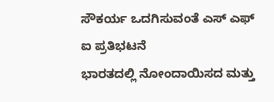ಸೌಕರ್ಯ ಒದಗಿಸುವಂತೆ ಎಸ್ ಎಫ್ ಐ ಪ್ರತಿಭಟನೆ
ಭಾರತದಲ್ಲಿ ನೋಂದಾಯಿಸದ ಮತ್ತು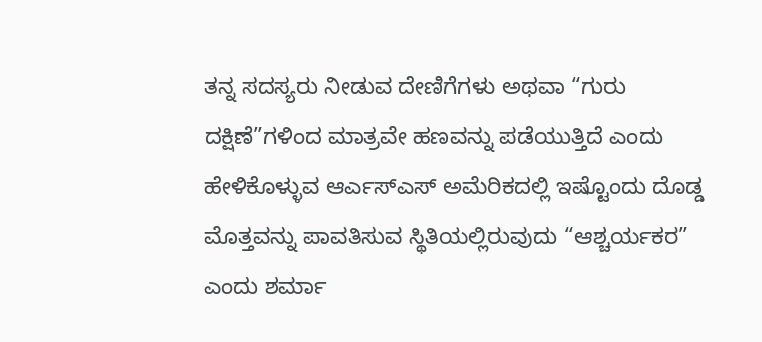ತನ್ನ ಸದಸ್ಯರು ನೀಡುವ ದೇಣಿಗೆಗಳು ಅಥವಾ “ಗುರು ದಕ್ಷಿಣೆ”ಗಳಿಂದ ಮಾತ್ರವೇ ಹಣವನ್ನು ಪಡೆಯುತ್ತಿದೆ ಎಂದು ಹೇಳಿಕೊಳ್ಳುವ ಆರ್ಎಸ್ಎಸ್ ಅಮೆರಿಕದಲ್ಲಿ ಇಷ್ಟೊಂದು ದೊಡ್ಡ ಮೊತ್ತವನ್ನು ಪಾವತಿಸುವ ಸ್ಥಿತಿಯಲ್ಲಿರುವುದು “ಆಶ್ಚರ್ಯಕರ” ಎಂದು ಶರ್ಮಾ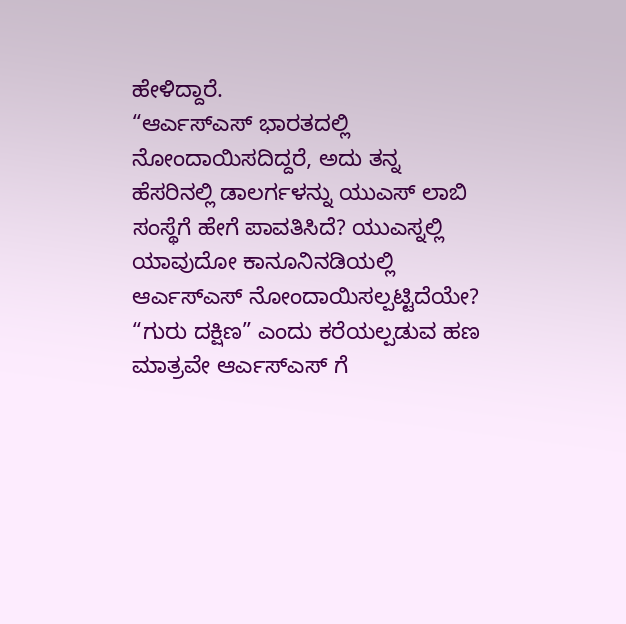ಹೇಳಿದ್ದಾರೆ.
“ಆರ್ಎಸ್ಎಸ್ ಭಾರತದಲ್ಲಿ ನೋಂದಾಯಿಸದಿದ್ದರೆ, ಅದು ತನ್ನ ಹೆಸರಿನಲ್ಲಿ ಡಾಲರ್ಗಳನ್ನು ಯುಎಸ್ ಲಾಬಿ ಸಂಸ್ಥೆಗೆ ಹೇಗೆ ಪಾವತಿಸಿದೆ? ಯುಎಸ್ನಲ್ಲಿ ಯಾವುದೋ ಕಾನೂನಿನಡಿಯಲ್ಲಿ ಆರ್ಎಸ್ಎಸ್ ನೋಂದಾಯಿಸಲ್ಪಟ್ಟಿದೆಯೇ? “ಗುರು ದಕ್ಷಿಣ” ಎಂದು ಕರೆಯಲ್ಪಡುವ ಹಣ ಮಾತ್ರವೇ ಆರ್ಎಸ್ಎಸ್ ಗೆ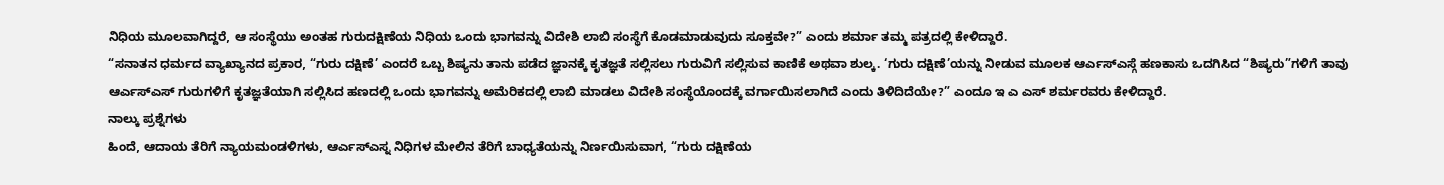ನಿಧಿಯ ಮೂಲವಾಗಿದ್ದರೆ, ಆ ಸಂಸ್ಥೆಯು ಅಂತಹ ಗುರುದಕ್ಷಿಣೆಯ ನಿಧಿಯ ಒಂದು ಭಾಗವನ್ನು ವಿದೇಶಿ ಲಾಬಿ ಸಂಸ್ಥೆಗೆ ಕೊಡಮಾಡುವುದು ಸೂಕ್ತವೇ?” ಎಂದು ಶರ್ಮಾ ತಮ್ಮ ಪತ್ರದಲ್ಲಿ ಕೇಳಿದ್ದಾರೆ.
“ಸನಾತನ ಧರ್ಮದ ವ್ಯಾಖ್ಯಾನದ ಪ್ರಕಾರ, “ಗುರು ದಕ್ಷಿಣೆ’ ಎಂದರೆ ಒಬ್ಬ ಶಿಷ್ಯನು ತಾನು ಪಡೆದ ಜ್ಞಾನಕ್ಕೆ ಕೃತಜ್ಞತೆ ಸಲ್ಲಿಸಲು ಗುರುವಿಗೆ ಸಲ್ಲಿಸುವ ಕಾಣಿಕೆ ಅಥವಾ ಶುಲ್ಕ. ‘ಗುರು ದಕ್ಷಿಣೆ’ಯನ್ನು ನೀಡುವ ಮೂಲಕ ಆರ್ಎಸ್ಎಸ್ಗೆ ಹಣಕಾಸು ಒದಗಿಸಿದ “ಶಿಷ್ಯರು”ಗಳಿಗೆ ತಾವು ಆರ್ಎಸ್ಎಸ್ ಗುರುಗಳಿಗೆ ಕೃತಜ್ಞತೆಯಾಗಿ ಸಲ್ಲಿಸಿದ ಹಣದಲ್ಲಿ ಒಂದು ಭಾಗವನ್ನು ಅಮೆರಿಕದಲ್ಲಿ ಲಾಬಿ ಮಾಡಲು ವಿದೇಶಿ ಸಂಸ್ಥೆಯೊಂದಕ್ಕೆ ವರ್ಗಾಯಿಸಲಾಗಿದೆ ಎಂದು ತಿಳಿದಿದೆಯೇ?” ಎಂದೂ ಇ ಎ ಎಸ್ ಶರ್ಮರವರು ಕೇಳಿದ್ದಾರೆ.
ನಾಲ್ಕು ಪ್ರಶ್ನೆಗಳು
ಹಿಂದೆ, ಆದಾಯ ತೆರಿಗೆ ನ್ಯಾಯಮಂಡಳಿಗಳು, ಆರ್ಎಸ್ಎಸ್ನ ನಿಧಿಗಳ ಮೇಲಿನ ತೆರಿಗೆ ಬಾಧ್ಯತೆಯನ್ನು ನಿರ್ಣಯಿಸುವಾಗ, “ಗುರು ದಕ್ಷಿಣೆಯ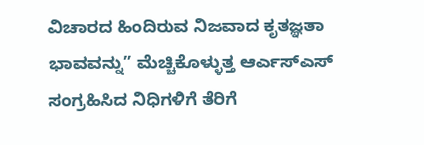ವಿಚಾರದ ಹಿಂದಿರುವ ನಿಜವಾದ ಕೃತಜ್ಞತಾ ಭಾವವನ್ನು” ಮೆಚ್ಚಿಕೊಳ್ಳುತ್ತ ಆರ್ಎಸ್ಎಸ್ ಸಂಗ್ರಹಿಸಿದ ನಿಧಿಗಳಿಗೆ ತೆರಿಗೆ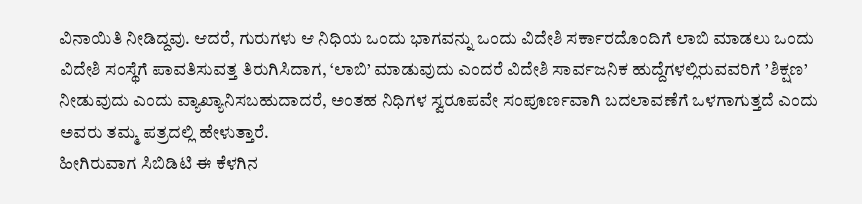ವಿನಾಯಿತಿ ನೀಡಿದ್ದವು. ಆದರೆ, ಗುರುಗಳು ಆ ನಿಧಿಯ ಒಂದು ಭಾಗವನ್ನು ಒಂದು ವಿದೇಶಿ ಸರ್ಕಾರದೊಂದಿಗೆ ಲಾಬಿ ಮಾಡಲು ಒಂದು ವಿದೇಶಿ ಸಂಸ್ಥೆಗೆ ಪಾವತಿಸುವತ್ತ ತಿರುಗಿಸಿದಾಗ, ‘ಲಾಬಿ’ ಮಾಡುವುದು ಎಂದರೆ ವಿದೇಶಿ ಸಾರ್ವಜನಿಕ ಹುದ್ದೆಗಳಲ್ಲಿರುವವರಿಗೆ ’ಶಿಕ್ಷಣ’ ನೀಡುವುದು ಎಂದು ವ್ಯಾಖ್ಯಾನಿಸಬಹುದಾದರೆ, ಅಂತಹ ನಿಧಿಗಳ ಸ್ವರೂಪವೇ ಸಂಪೂರ್ಣವಾಗಿ ಬದಲಾವಣೆಗೆ ಒಳಗಾಗುತ್ತದೆ ಎಂದು ಅವರು ತಮ್ಮ ಪತ್ರದಲ್ಲಿ ಹೇಳುತ್ತಾರೆ.
ಹೀಗಿರುವಾಗ ಸಿಬಿಡಿಟಿ ಈ ಕೆಳಗಿನ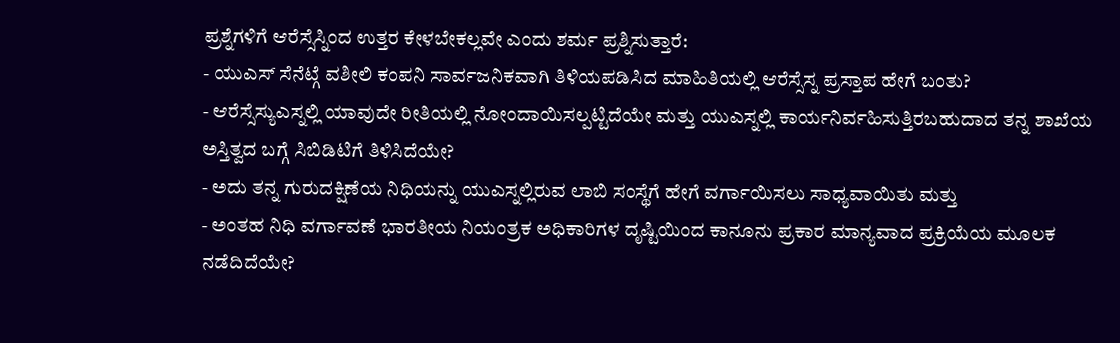ಪ್ರಶ್ನೆಗಳಿಗೆ ಆರೆಸ್ಸೆಸ್ನಿಂದ ಉತ್ತರ ಕೇಳಬೇಕಲ್ಲವೇ ಎಂದು ಶರ್ಮ ಪ್ರಶ್ನಿಸುತ್ತಾರೆ:
- ಯುಎಸ್ ಸೆನೆಟ್ಗೆ ವಶೀಲಿ ಕಂಪನಿ ಸಾರ್ವಜನಿಕವಾಗಿ ತಿಳಿಯಪಡಿಸಿದ ಮಾಹಿತಿಯಲ್ಲಿ ಆರೆಸ್ಸೆಸ್ನ ಪ್ರಸ್ತಾಪ ಹೇಗೆ ಬಂತು?
- ಆರೆಸ್ಸೆಸ್ಯುಎಸ್ನಲ್ಲಿ ಯಾವುದೇ ರೀತಿಯಲ್ಲಿ ನೋಂದಾಯಿಸಲ್ಪಟ್ಟಿದೆಯೇ ಮತ್ತು ಯುಎಸ್ನಲ್ಲಿ ಕಾರ್ಯನಿರ್ವಹಿಸುತ್ತಿರಬಹುದಾದ ತನ್ನ ಶಾಖೆಯ ಅಸ್ತಿತ್ವದ ಬಗ್ಗೆ ಸಿಬಿಡಿಟಿಗೆ ತಿಳಿಸಿದೆಯೇ?
- ಅದು ತನ್ನ ಗುರುದಕ್ಷಿಣೆಯ ನಿಧಿಯನ್ನು ಯುಎಸ್ನಲ್ಲಿರುವ ಲಾಬಿ ಸಂಸ್ಥೆಗೆ ಹೇಗೆ ವರ್ಗಾಯಿಸಲು ಸಾಧ್ಯವಾಯಿತು ಮತ್ತು
- ಅಂತಹ ನಿಧಿ ವರ್ಗಾವಣೆ ಭಾರತೀಯ ನಿಯಂತ್ರಕ ಅಧಿಕಾರಿಗಳ ದೃಷ್ಟಿಯಿಂದ ಕಾನೂನು ಪ್ರಕಾರ ಮಾನ್ಯವಾದ ಪ್ರಕ್ರಿಯೆಯ ಮೂಲಕ ನಡೆದಿದೆಯೇ?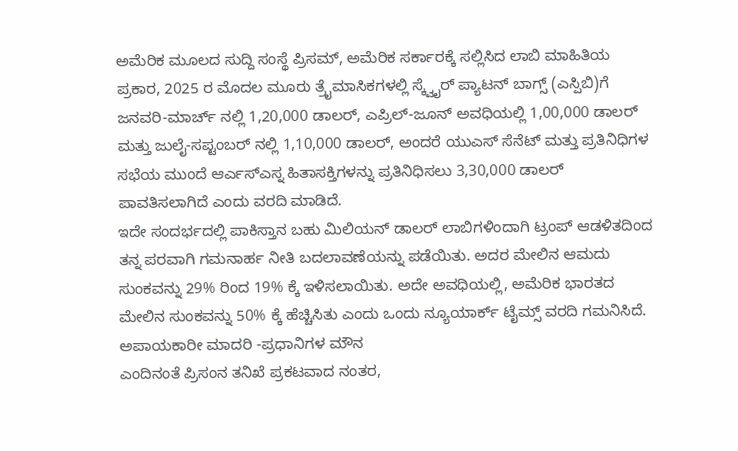ಅಮೆರಿಕ ಮೂಲದ ಸುದ್ದಿ ಸಂಸ್ಥೆ ಪ್ರಿಸಮ್, ಅಮೆರಿಕ ಸರ್ಕಾರಕ್ಕೆ ಸಲ್ಲಿಸಿದ ಲಾಬಿ ಮಾಹಿತಿಯ ಪ್ರಕಾರ, 2025 ರ ಮೊದಲ ಮೂರು ತ್ರೈಮಾಸಿಕಗಳಲ್ಲಿ ಸ್ಕ್ವೈರ್ ಪ್ಯಾಟನ್ ಬಾಗ್ಸ್ (ಎಸ್ಪಿಬಿ)ಗೆ ಜನವರಿ-ಮಾರ್ಚ್ ನಲ್ಲಿ 1,20,000 ಡಾಲರ್, ಎಪ್ರಿಲ್-ಜೂನ್ ಅವಧಿಯಲ್ಲಿ 1,00,000 ಡಾಲರ್ ಮತ್ತು ಜುಲೈ-ಸಪ್ಟಂಬರ್ ನಲ್ಲಿ 1,10,000 ಡಾಲರ್, ಅಂದರೆ ಯುಎಸ್ ಸೆನೆಟ್ ಮತ್ತು ಪ್ರತಿನಿಧಿಗಳ ಸಭೆಯ ಮುಂದೆ ಆರ್ಎಸ್ಎಸ್ನ ಹಿತಾಸಕ್ತಿಗಳನ್ನು ಪ್ರತಿನಿಧಿಸಲು 3,30,000 ಡಾಲರ್ ಪಾವತಿಸಲಾಗಿದೆ ಎಂದು ವರದಿ ಮಾಡಿದೆ.
ಇದೇ ಸಂದರ್ಭದಲ್ಲಿ ಪಾಕಿಸ್ತಾನ ಬಹು ಮಿಲಿಯನ್ ಡಾಲರ್ ಲಾಬಿಗಳಿಂದಾಗಿ ಟ್ರಂಪ್ ಆಡಳಿತದಿಂದ ತನ್ನ ಪರವಾಗಿ ಗಮನಾರ್ಹ ನೀತಿ ಬದಲಾವಣೆಯನ್ನು ಪಡೆಯಿತು. ಅದರ ಮೇಲಿನ ಆಮದು ಸುಂಕವನ್ನು 29% ರಿಂದ 19% ಕ್ಕೆ ಇಳಿಸಲಾಯಿತು. ಅದೇ ಅವಧಿಯಲ್ಲಿ, ಅಮೆರಿಕ ಭಾರತದ ಮೇಲಿನ ಸುಂಕವನ್ನು 50% ಕ್ಕೆ ಹೆಚ್ಚಿಸಿತು ಎಂದು ಒಂದು ನ್ಯೂಯಾರ್ಕ್ ಟೈಮ್ಸ್ ವರದಿ ಗಮನಿಸಿದೆ.
ಅಪಾಯಕಾರೀ ಮಾದರಿ -ಪ್ರಧಾನಿಗಳ ಮೌನ
ಎಂದಿನಂತೆ ಪ್ರಿಸಂನ ತನಿಖೆ ಪ್ರಕಟವಾದ ನಂತರ,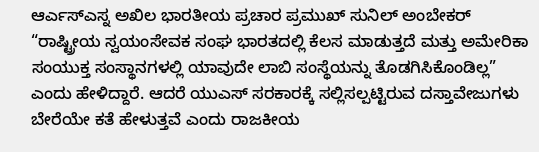ಆರ್ಎಸ್ಎಸ್ನ ಅಖಿಲ ಭಾರತೀಯ ಪ್ರಚಾರ ಪ್ರಮುಖ್ ಸುನಿಲ್ ಅಂಬೇಕರ್ “ರಾಷ್ಟ್ರೀಯ ಸ್ವಯಂಸೇವಕ ಸಂಘ ಭಾರತದಲ್ಲಿ ಕೆಲಸ ಮಾಡುತ್ತದೆ ಮತ್ತು ಅಮೇರಿಕಾ ಸಂಯುಕ್ತ ಸಂಸ್ಥಾನಗಳಲ್ಲಿ ಯಾವುದೇ ಲಾಬಿ ಸಂಸ್ಥೆಯನ್ನು ತೊಡಗಿಸಿಕೊಂಡಿಲ್ಲ” ಎಂದು ಹೇಳಿದ್ದಾರೆ. ಆದರೆ ಯುಎಸ್ ಸರಕಾರಕ್ಕೆ ಸಲ್ಲಿಸಲ್ಪಟ್ಟಿರುವ ದಸ್ತಾವೇಜುಗಳು ಬೇರೆಯೇ ಕತೆ ಹೇಳುತ್ತವೆ ಎಂದು ರಾಜಕೀಯ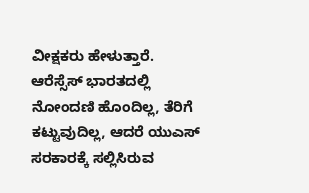ವೀಕ್ಷಕರು ಹೇಳುತ್ತಾರೆ.
ಆರೆಸ್ಸೆಸ್ ಭಾರತದಲ್ಲಿ ನೋಂದಣಿ ಹೊಂದಿಲ್ಲ, ತೆರಿಗೆ ಕಟ್ಟುವುದಿಲ್ಲ, ಆದರೆ ಯುಎಸ್ ಸರಕಾರಕ್ಕೆ ಸಲ್ಲಿಸಿರುವ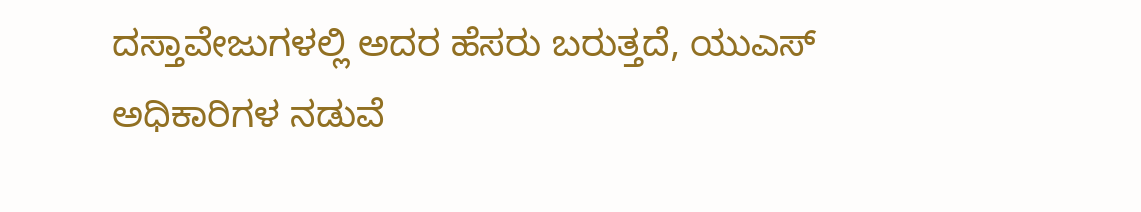ದಸ್ತಾವೇಜುಗಳಲ್ಲಿ ಅದರ ಹೆಸರು ಬರುತ್ತದೆ, ಯುಎಸ್ ಅಧಿಕಾರಿಗಳ ನಡುವೆ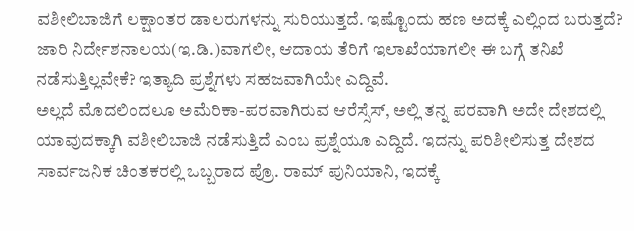ವಶೀಲಿಬಾಜಿಗೆ ಲಕ್ಷಾಂತರ ಡಾಲರುಗಳನ್ನು ಸುರಿಯುತ್ತದೆ. ಇಷ್ಟೊಂದು ಹಣ ಅದಕ್ಕೆ ಎಲ್ಲಿಂದ ಬರುತ್ತದೆ? ಜಾರಿ ನಿರ್ದೇಶನಾಲಯ(ಇ.ಡಿ.)ವಾಗಲೀ, ಆದಾಯ ತೆರಿಗೆ ಇಲಾಖೆಯಾಗಲೀ ಈ ಬಗ್ಗೆ ತನಿಖೆ ನಡೆಸುತ್ತಿಲ್ಲವೇಕೆ? ಇತ್ಯಾದಿ ಪ್ರಶ್ನೆಗಳು ಸಹಜವಾಗಿಯೇ ಎದ್ದಿವೆ.
ಅಲ್ಲದೆ ಮೊದಲಿಂದಲೂ ಅಮೆರಿಕಾ-ಪರವಾಗಿರುವ ಆರೆಸ್ಸೆಸ್, ಅಲ್ಲಿ ತನ್ನ ಪರವಾಗಿ ಅದೇ ದೇಶದಲ್ಲಿ ಯಾವುದಕ್ಕಾಗಿ ವಶೀಲಿಬಾಜಿ ನಡೆಸುತ್ತಿದೆ ಎಂಬ ಪ್ರಶ್ನೆಯೂ ಎದ್ದಿದೆ. ಇದನ್ನು ಪರಿಶೀಲಿಸುತ್ತ ದೇಶದ ಸಾರ್ವಜನಿಕ ಚಿಂತಕರಲ್ಲಿ ಒಬ್ಬರಾದ ಪ್ರೊ. ರಾಮ್ ಪುನಿಯಾನಿ, ಇದಕ್ಕೆ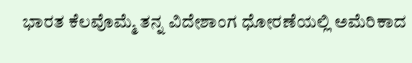ಭಾರತ ಕೆಲವೊಮ್ಮೆ ತನ್ನ ವಿದೇಶಾಂಗ ಧೋರಣೆಯಲ್ಲಿ ಅಮೆರಿಕಾದ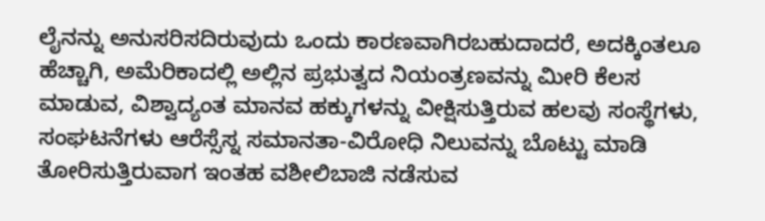ಲೈನನ್ನು ಅನುಸರಿಸದಿರುವುದು ಒಂದು ಕಾರಣವಾಗಿರಬಹುದಾದರೆ, ಅದಕ್ಕಿಂತಲೂ ಹೆಚ್ಚಾಗಿ, ಅಮೆರಿಕಾದಲ್ಲಿ ಅಲ್ಲಿನ ಪ್ರಭುತ್ವದ ನಿಯಂತ್ರಣವನ್ನು ಮೀರಿ ಕೆಲಸ ಮಾಡುವ, ವಿಶ್ವಾದ್ಯಂತ ಮಾನವ ಹಕ್ಕುಗಳನ್ನು ವೀಕ್ಷಿಸುತ್ತಿರುವ ಹಲವು ಸಂಸ್ಥೆಗಳು, ಸಂಘಟನೆಗಳು ಆರೆಸ್ಸೆಸ್ನ ಸಮಾನತಾ-ವಿರೋಧಿ ನಿಲುವನ್ನು ಬೊಟ್ಟು ಮಾಡಿ ತೋರಿಸುತ್ತಿರುವಾಗ ಇಂತಹ ವಶೀಲಿಬಾಜಿ ನಡೆಸುವ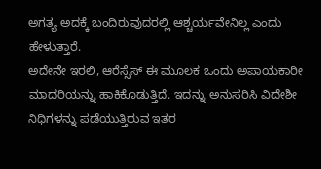ಅಗತ್ಯ ಅದಕ್ಕೆ ಬಂದಿರುವುದರಲ್ಲಿ ಆಶ್ಚರ್ಯವೇನಿಲ್ಲ ಎಂದು ಹೇಳುತ್ತಾರೆ.
ಅದೇನೇ ಇರಲಿ, ಆರೆಸ್ಸೆಸ್ ಈ ಮೂಲಕ ಒಂದು ಅಪಾಯಕಾರೀ ಮಾದರಿಯನ್ನು ಹಾಕಿಕೊಡುತ್ತಿದೆ. ಇದನ್ನು ಅನುಸರಿಸಿ ವಿದೇಶೀ ನಿಧಿಗಳನ್ನು ಪಡೆಯುತ್ತಿರುವ ಇತರ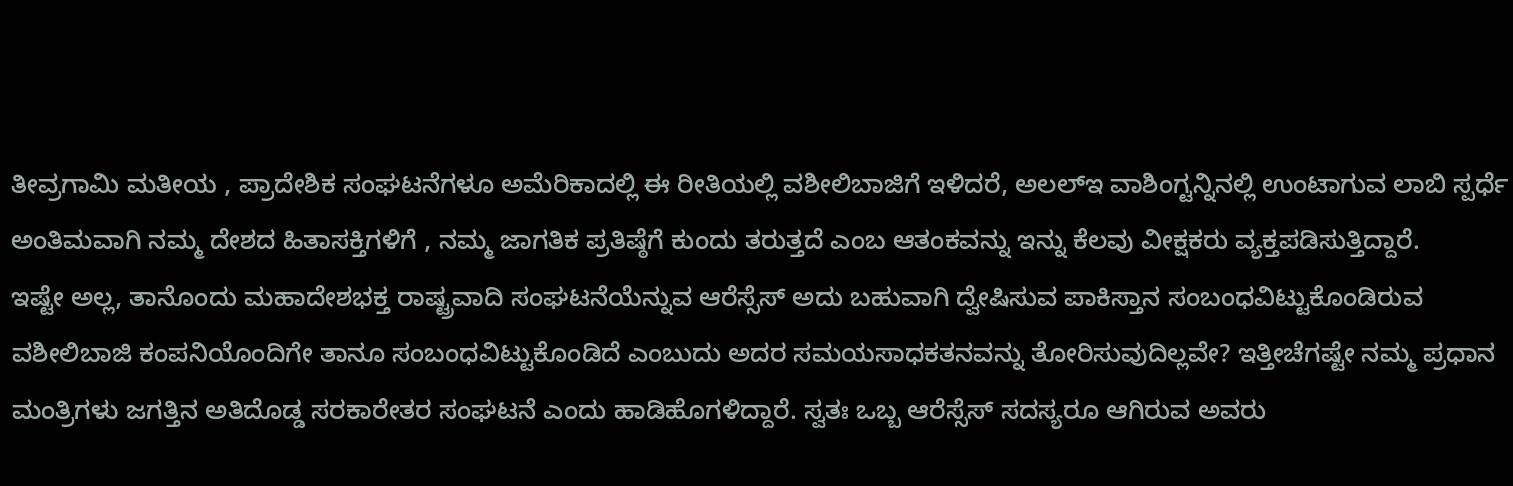ತೀವ್ರಗಾಮಿ ಮತೀಯ , ಪ್ರಾದೇಶಿಕ ಸಂಘಟನೆಗಳೂ ಅಮೆರಿಕಾದಲ್ಲಿ ಈ ರೀತಿಯಲ್ಲಿ ವಶೀಲಿಬಾಜಿಗೆ ಇಳಿದರೆ, ಅಲಲ್ಇ ವಾಶಿಂಗ್ಟನ್ನಿನಲ್ಲಿ ಉಂಟಾಗುವ ಲಾಬಿ ಸ್ಪರ್ಧೆ ಅಂತಿಮವಾಗಿ ನಮ್ಮ ದೇಶದ ಹಿತಾಸಕ್ತಿಗಳಿಗೆ , ನಮ್ಮ ಜಾಗತಿಕ ಪ್ರತಿಷ್ಠೆಗೆ ಕುಂದು ತರುತ್ತದೆ ಎಂಬ ಆತಂಕವನ್ನು ಇನ್ನು ಕೆಲವು ವೀಕ್ಷಕರು ವ್ಯಕ್ತಪಡಿಸುತ್ತಿದ್ದಾರೆ.
ಇಷ್ಟೇ ಅಲ್ಲ, ತಾನೊಂದು ಮಹಾದೇಶಭಕ್ತ ರಾಷ್ಟ್ರವಾದಿ ಸಂಘಟನೆಯೆನ್ನುವ ಆರೆಸ್ಸೆಸ್ ಅದು ಬಹುವಾಗಿ ದ್ವೇಷಿಸುವ ಪಾಕಿಸ್ತಾನ ಸಂಬಂಧವಿಟ್ಟುಕೊಂಡಿರುವ ವಶೀಲಿಬಾಜಿ ಕಂಪನಿಯೊಂದಿಗೇ ತಾನೂ ಸಂಬಂಧವಿಟ್ಟುಕೊಂಡಿದೆ ಎಂಬುದು ಅದರ ಸಮಯಸಾಧಕತನವನ್ನು ತೋರಿಸುವುದಿಲ್ಲವೇ? ಇತ್ತೀಚೆಗಷ್ಟೇ ನಮ್ಮ ಪ್ರಧಾನ ಮಂತ್ರಿಗಳು ಜಗತ್ತಿನ ಅತಿದೊಡ್ಡ ಸರಕಾರೇತರ ಸಂಘಟನೆ ಎಂದು ಹಾಡಿಹೊಗಳಿದ್ದಾರೆ. ಸ್ವತಃ ಒಬ್ಬ ಆರೆಸ್ಸೆಸ್ ಸದಸ್ಯರೂ ಆಗಿರುವ ಅವರು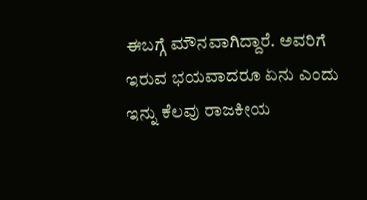ಈಬಗ್ಗೆ ಮೌನವಾಗಿದ್ದಾರೆ. ಅವರಿಗೆ ಇರುವ ಭಯವಾದರೂ ಏನು ಎಂದು ಇನ್ನು ಕೆಲವು ರಾಜಕೀಯ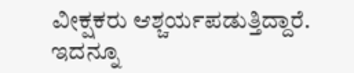ವೀಕ್ಷಕರು ಆಶ್ಚರ್ಯಪಡುತ್ತಿದ್ದಾರೆ.
ಇದನ್ನೂ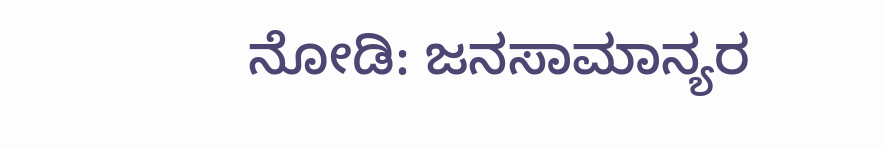ನೋಡಿ: ಜನಸಾಮಾನ್ಯರ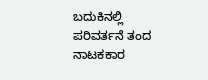ಬದುಕಿನಲ್ಲಿ ಪರಿವರ್ತನೆ ತಂದ ನಾಟಕಕಾರ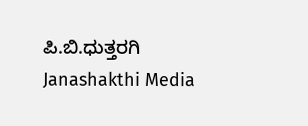ಪಿ.ಬಿ.ಧುತ್ತರಗಿ Janashakthi Media